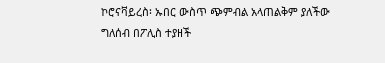ኮሮናቫይረስ፡ ኡበር ውስጥ ጭምብል አላጠልቅም ያለችው ግለሰብ በፖሊስ ተያዘች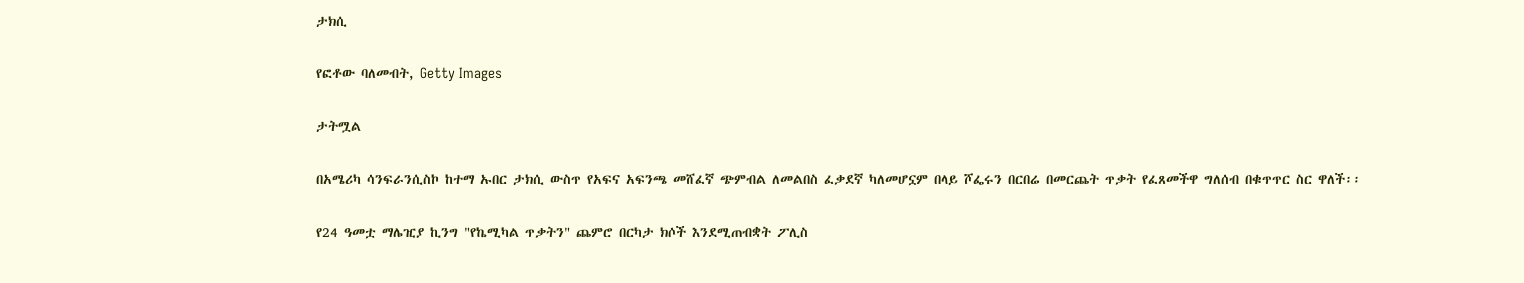ታክሲ

የፎቶው ባለመብት, Getty Images

ታትሟል

በአሜሪካ ሳንፍራንሲስኮ ከተማ ኡበር ታክሲ ውስጥ የአፍና አፍንጫ መሸፈኛ ጭምብል ለመልበስ ፈቃደኛ ካለመሆኗም በላይ ሾፌሩን በርበሬ በመርጨት ጥቃት የፈጸመችዋ ግለሰብ በቁጥጥር ስር ዋለች፡፡

የ24 ዓመቷ ማሌዢያ ኪንግ "የኬሚካል ጥቃትን" ጨምሮ በርካታ ክሶች እንደሚጠብቋት ፖሊስ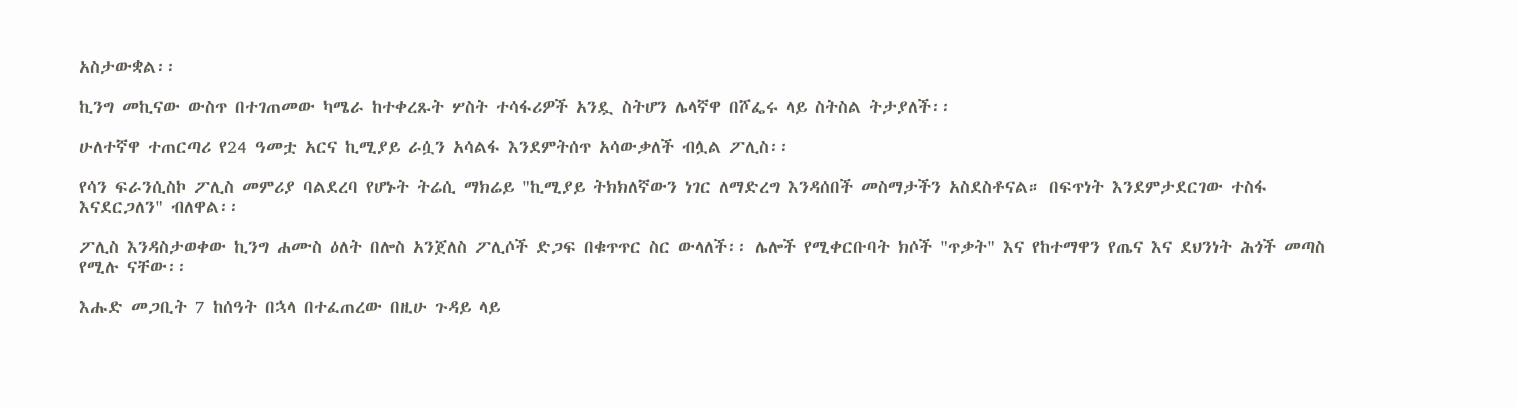አስታውቋል፡፡

ኪንግ መኪናው ውስጥ በተገጠመው ካሜራ ከተቀረጹት ሦስት ተሳፋሪዎች አንዷ ስትሆን ሌላኛዋ በሾፌሩ ላይ ስትስል ትታያለች፡፡

ሁለተኛዋ ተጠርጣሪ የ24 ዓመቷ አርና ኪሚያይ ራሷን አሳልፋ እንደምትሰጥ አሳውቃለች ብሏል ፖሊስ፡፡

የሳን ፍራንሲስኮ ፖሊስ መምሪያ ባልደረባ የሆኑት ትሬሲ ማክሬይ "ኪሚያይ ትክክለኛውን ነገር ለማድረግ እንዳሰበች መስማታችን አስደስቶናል። በፍጥነት እንደምታደርገው ተስፋ እናደርጋለን" ብለዋል፡፡

ፖሊስ እንዳስታወቀው ኪንግ ሐሙስ ዕለት በሎስ አንጀለስ ፖሊሶች ድጋፍ በቁጥጥር ስር ውላለች፡፡ ሌሎች የሚቀርቡባት ክሶች "ጥቃት" እና የከተማዋን የጤና እና ደህንነት ሕጎች መጣስ የሚሉ ናቸው፡፡

እሑድ መጋቢት 7 ከሰዓት በኋላ በተፈጠረው በዚሁ ጉዳይ ላይ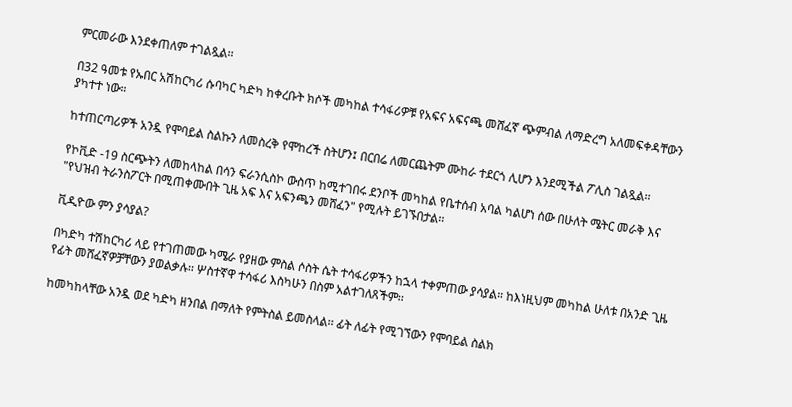ምርመራው እንደቀጠለም ተገልጿል፡፡

በ32 ዓመቱ የኡበር አሽከርካሪ ሱባካር ካድካ ከቀረቡት ክሶች መካከል ተሳፋሪዎቹ የአፍና አፍናጫ መሸፈኛ ጭምብል ለማድረግ አለመፍቀዳቸውን ያካተተ ነው።

ከተጠርጣሪዎች አንዷ የሞባይል ስልኩን ለመስረቅ የሞከረች ስትሆን፤ በርበሬ ለመርጨትም ሙከራ ተደርጎ ሊሆን እንደሚችል ፖሊስ ገልጿል፡፡

የኮቪድ -19 ስርጭትን ለመከላከል በሳን ፍራንሲስኮ ውስጥ ከሚተገበሩ ደንቦች መካከል የቤተሰብ አባል ካልሆነ ሰው በሁለት ሜትር መራቅ እና "የህዝብ ትራንስፖርት በሚጠቀሙበት ጊዜ አፍ እና አፍንጫን መሸፈን" የሚሉት ይገኙበታል፡፡

ቪዲዮው ምን ያሳያል?

በካድካ ተሽከርካሪ ላይ የተገጠመው ካሜራ የያዘው ምስል ሶስት ሴት ተሳፋሪዎችን ከኋላ ተቀምጠው ያሳያል። ከእነዚህም መካከል ሁለቱ በአንድ ጊዜ የፊት መሸፈኛዎቻቸውን ያወልቃሉ፡፡ ሦስተኛዋ ተሳፋሪ እስካሁን በስም አልተገለጸችም፡፡

ከመካከላቸው አንዷ ወደ ካድካ ዘንበል በማለት የምትስል ይመስላል፡፡ ፊት ለፊት የሚገኘውን የሞባይል ስልክ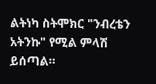ልትነካ ስትሞክር "ንብረቴን አትንኩ" የሚል ምላሽ ይሰጣል።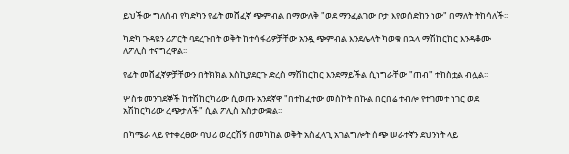ይህችው ግለሰብ የካድካን የፊት መሸፈኛ ጭምብል በማውለቅ "ወደ ማንፈልገው ቦታ እየወሰድከን ነው" በማለት ትከሳለች፡፡

ካድካ ጉዳዩን ሪፖርት ባደረጉበት ወቅት ከተሳፋሪዎቻቸው አንዷ ጭምብል እንደሌላት ካወቁ በኋላ ማሽከርከር እንዳቆሙ ለፖሊስ ተናግረዋል፡፡

የፊት መሸፈኛዎቻቸውን በትክክል እስኪያደርጉ ድረስ ማሽከርከር እንደማይችል ሲነግራቸው "ጠብ" ተከስቷል ብሏል፡፡

ሦስቱ መንገደኞች ከተሽከርካሪው ሲወጡ አንደኛዋ "በተከፈተው መስኮት በኩል በርበሬ ተብሎ የተገመተ ነገር ወደ አሽከርካሪው ረጭታለች" ሲል ፖሊስ አስታውቋል፡፡

በካሜራ ላይ የተቀረፀው ባህሪ ወረርሽኝ በመካከል ወቅት አስፈላጊ አገልግሎት ሰጭ ሠራተኛን ደህንነት ላይ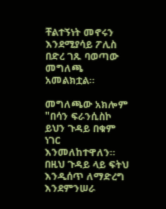ቸልተኝነት መኖሩን እንደሚያሳይ ፖሊስ በድረ ገጹ ባወጣው መግለጫ አመልክቷል።

መግለጫው አክሎም "በሳን ፍራንሲስኮ ይህን ጉዳይ በቁም ነገር እንመለከተዋለን። በዚህ ጉዳይ ላይ ፍትህ እንዲሰጥ ለማድረግ እንደምንሠራ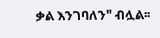ቃል እንገባለን" ብሏል፡፡